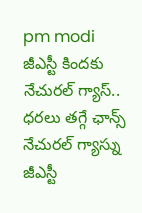pm modi
జీఎస్టీ కిందకు నేచురల్ గ్యాస్.. ధరలు తగ్గే ఛాన్స్
నేచురల్ గ్యాస్ను జీఎస్టీ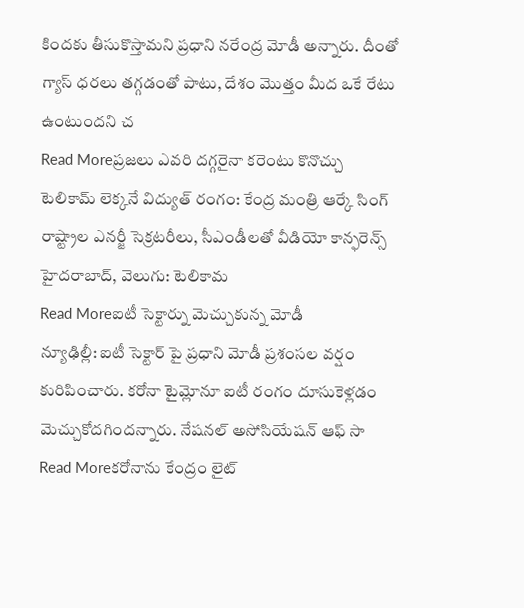కిందకు తీసుకొస్తామని ప్రధాని నరేంద్ర మోడీ అన్నారు. దీంతో గ్యాస్ ధరలు తగ్గడంతో పాటు, దేశం మొత్తం మీద ఒకే రేటు ఉంటుందని చ
Read Moreప్రజలు ఎవరి దగ్గరైనా కరెంటు కొనొచ్చు
టెలికామ్ లెక్కనే విద్యుత్ రంగం: కేంద్ర మంత్రి ఆర్కే సింగ్ రాష్ట్రాల ఎనర్జీ సెక్రటరీలు, సీఎండీలతో వీడియో కాన్ఫరెన్స్ హైదరాబాద్, వెలుగు: టెలికామ
Read Moreఐటీ సెక్టార్ను మెచ్చుకున్న మోడీ
న్యూఢిల్లీ: ఐటీ సెక్టార్ పై ప్రధాని మోడీ ప్రశంసల వర్షం కురిపించారు. కరోనా టైమ్లోనూ ఐటీ రంగం దూసుకెళ్లడం మెచ్చుకోదగిందన్నారు. నేషనల్ అసోసియేషన్ ఆఫ్ సా
Read Moreకరోనాను కేంద్రం లైట్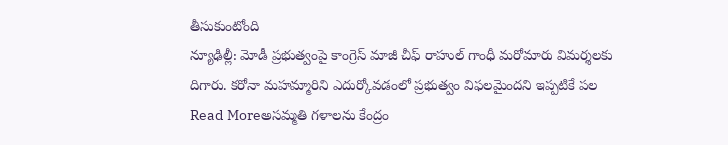తీసుకుంటోంది
న్యూఢిల్లీ: మోడీ ప్రభుత్వంపై కాంగ్రెస్ మాజీ చీఫ్ రాహుల్ గాంధీ మరోమారు విమర్శలకు దిగారు. కరోనా మహమ్మారిని ఎదుర్కోవడంలో ప్రభుత్వం విఫలమైందని ఇప్పటికే పల
Read Moreఅసమ్మతి గళాలను కేంద్రం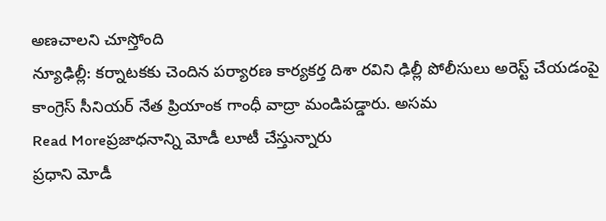అణచాలని చూస్తోంది
న్యూఢిల్లీ: కర్నాటకకు చెందిన పర్యారణ కార్యకర్త దిశా రవిని ఢిల్లీ పోలీసులు అరెస్ట్ చేయడంపై కాంగ్రెస్ సీనియర్ నేత ప్రియాంక గాంధీ వాద్రా మండిపడ్డారు. అసమ
Read Moreప్రజాధనాన్ని మోడీ లూటీ చేస్తున్నారు
ప్రధాని మోడీ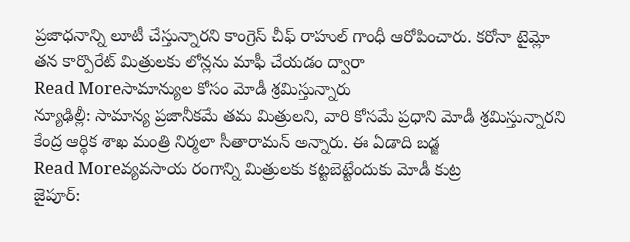ప్రజాధనాన్ని లూటీ చేస్తున్నారని కాంగ్రెస్ చీఫ్ రాహుల్ గాంధీ ఆరోపించారు. కరోనా టైమ్లో తన కార్పొరేట్ మిత్రులకు లోన్లను మాఫీ చేయడం ద్వారా
Read Moreసామాన్యుల కోసం మోడీ శ్రమిస్తున్నారు
న్యూఢిల్లీ: సామాన్య ప్రజానీకమే తమ మిత్రులని, వారి కోసమే ప్రధాని మోడీ శ్రమిస్తున్నారని కేంద్ర ఆర్థిక శాఖ మంత్రి నిర్మలా సీతారామన్ అన్నారు. ఈ ఏడాది బడ్జ
Read Moreవ్యవసాయ రంగాన్ని మిత్రులకు కట్టబెట్టేందుకు మోడీ కుట్ర
జైపూర్: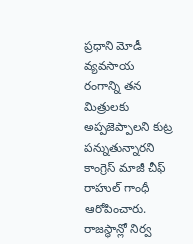ప్రధాని మోడీ వ్యవసాయ రంగాన్ని తన మిత్రులకు అప్పజెప్పాలని కుట్ర పన్నుతున్నారని కాంగ్రెస్ మాజీ చీఫ్ రాహుల్ గాంధీ ఆరోపించారు. రాజస్థాన్లో నిర్వ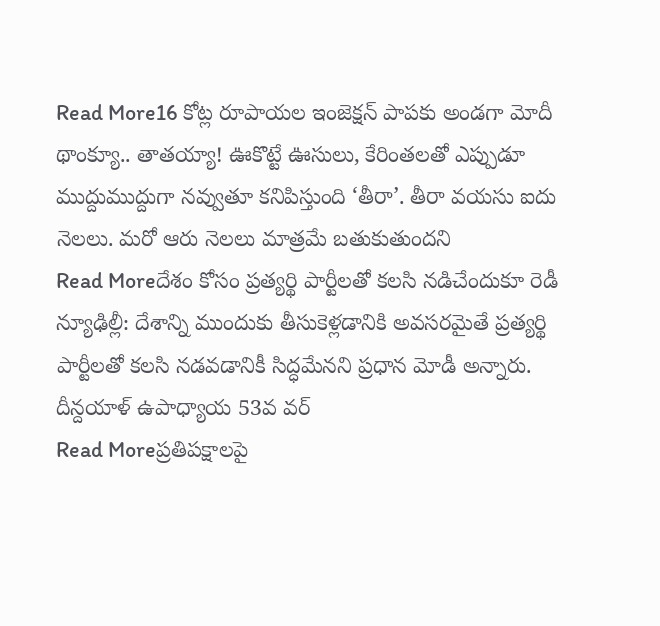Read More16 కోట్ల రూపాయల ఇంజెక్షన్ పాపకు అండగా మోదీ
థాంక్యూ.. తాతయ్యా! ఊకొట్టే ఊసులు, కేరింతలతో ఎప్పుడూ ముద్దుముద్దుగా నవ్వుతూ కనిపిస్తుంది ‘తీరా’. తీరా వయసు ఐదు నెలలు. మరో ఆరు నెలలు మాత్రమే బతుకుతుందని
Read Moreదేశం కోసం ప్రత్యర్థి పార్టీలతో కలసి నడిచేందుకూ రెడీ
న్యూఢిల్లీ: దేశాన్ని ముందుకు తీసుకెళ్లడానికి అవసరమైతే ప్రత్యర్థి పార్టీలతో కలసి నడవడానికీ సిద్ధమేనని ప్రధాన మోడీ అన్నారు. దీన్దయాళ్ ఉపాధ్యాయ 53వ వర్
Read Moreప్రతిపక్షాలపై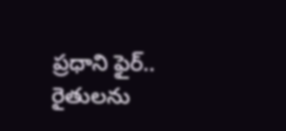ప్రధాని ఫైర్.. రైతులను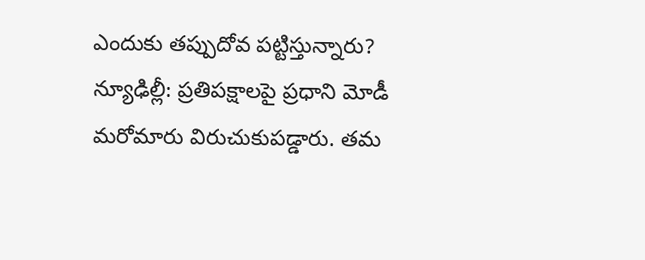ఎందుకు తప్పుదోవ పట్టిస్తున్నారు?
న్యూఢిల్లీ: ప్రతిపక్షాలపై ప్రధాని మోడీ మరోమారు విరుచుకుపడ్డారు. తమ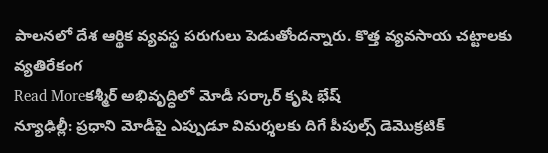పాలనలో దేశ ఆర్థిక వ్యవస్థ పరుగులు పెడుతోందన్నారు. కొత్త వ్యవసాయ చట్టాలకు వ్యతిరేకంగ
Read Moreకశ్మీర్ అభివృద్ధిలో మోడీ సర్కార్ కృషి భేష్
న్యూఢిల్లీ: ప్రధాని మోడీపై ఎప్పుడూ విమర్శలకు దిగే పీపుల్స్ డెమొక్రటిక్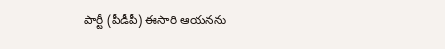పార్టీ (పీడీపీ) ఈసారి ఆయనను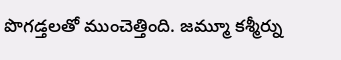పొగడ్తలతో ముంచెత్తింది. జమ్మూ కశ్మీర్ను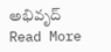అభివృద్
Read More